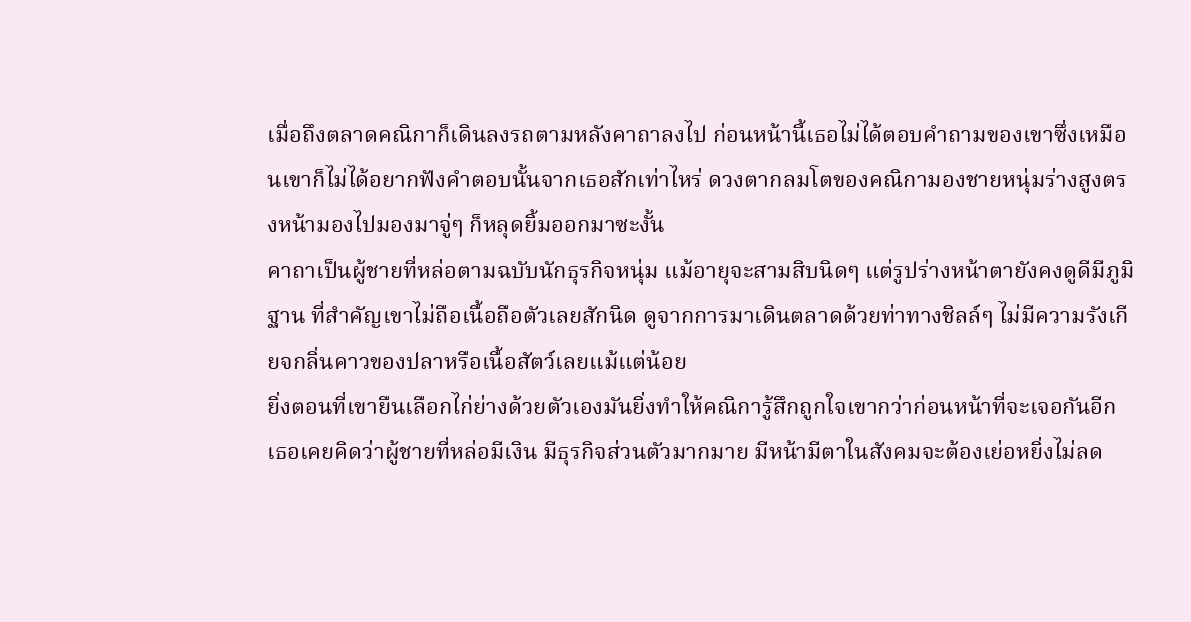เมื่อถึงตลาดคณิกาก็เดินลงรถตามหลังคาถาลงไป ก่อนหน้านี้เธอไม่ได้ตอบคำถามของเขาซึ่งเหมือนเขาก็ไม่ได้อยากฟังคำตอบนั้นจากเธอสักเท่าไหร่ ดวงตากลมโตของคณิกามองชายหนุ่มร่างสูงตรงหน้ามองไปมองมาจู่ๆ ก็หลุดยิ้มออกมาซะงั้น
คาถาเป็นผู้ชายที่หล่อตามฉบับนักธุรกิจหนุ่ม แม้อายุจะสามสิบนิดๆ แต่รูปร่างหน้าตายังคงดูดีมีภูมิฐาน ที่สำคัญเขาไม่ถือเนื้อถือตัวเลยสักนิด ดูจากการมาเดินตลาดด้วยท่าทางชิลล์ๆ ไม่มีความรังเกียจกลิ่นคาวของปลาหรือเนื้อสัตว์เลยแม้แต่น้อย
ยิ่งตอนที่เขายืนเลือกไก่ย่างด้วยตัวเองมันยิ่งทำให้คณิการู้สึกถูกใจเขากว่าก่อนหน้าที่จะเจอกันอีก เธอเคยคิดว่าผู้ชายที่หล่อมีเงิน มีธุรกิจส่วนตัวมากมาย มีหน้ามีตาในสังคมจะต้องเย่อหยิ่งไม่ลด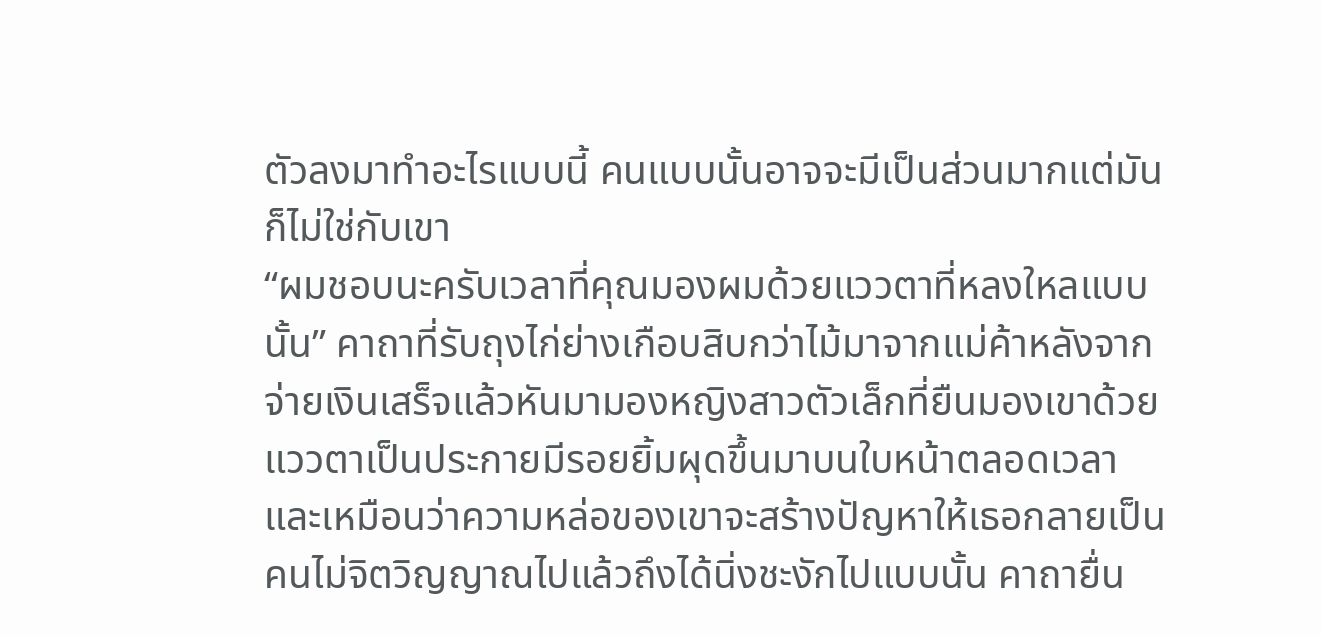ตัวลงมาทำอะไรแบบนี้ คนแบบนั้นอาจจะมีเป็นส่วนมากแต่มันก็ไม่ใช่กับเขา
“ผมชอบนะครับเวลาที่คุณมองผมด้วยแววตาที่หลงใหลแบบนั้น” คาถาที่รับถุงไก่ย่างเกือบสิบกว่าไม้มาจากแม่ค้าหลังจากจ่ายเงินเสร็จแล้วหันมามองหญิงสาวตัวเล็กที่ยืนมองเขาด้วยแววตาเป็นประกายมีรอยยิ้มผุดขึ้นมาบนใบหน้าตลอดเวลา
และเหมือนว่าความหล่อของเขาจะสร้างปัญหาให้เธอกลายเป็นคนไม่จิตวิญญาณไปแล้วถึงได้นิ่งชะงักไปแบบนั้น คาถายื่น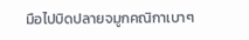มือไปบิดปลายจมูกคณิกาเบาๆ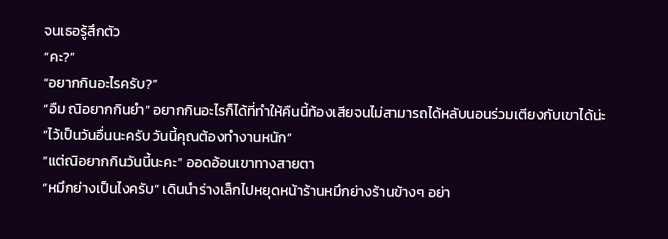จนเธอรู้สึกตัว
“คะ?”
“อยากกินอะไรครับ?”
“อืม ณิอยากกินยำ” อยากกินอะไรก็ได้ที่ทำให้คืนนี้ท้องเสียจนไม่สามารถได้หลับนอนร่วมเตียงกับเขาได้น่ะ
“ไว้เป็นวันอื่นนะครับ วันนี้คุณต้องทำงานหนัก”
“แต่ณิอยากกินวันนี้นะคะ” ออดอ้อนเขาทางสายตา
“หมึกย่างเป็นไงครับ” เดินนำร่างเล็กไปหยุดหน้าร้านหมึกย่างร้านข้างๆ อย่า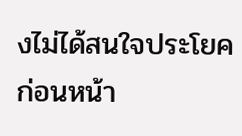งไม่ได้สนใจประโยคก่อนหน้า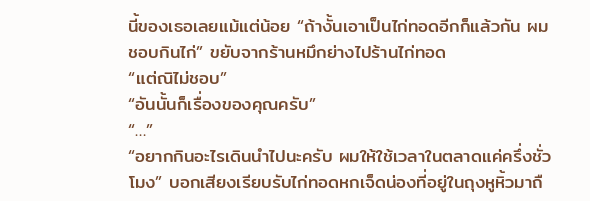นี้ของเธอเลยแม้แต่น้อย “ถ้างั้นเอาเป็นไก่ทอดอีกก็แล้วกัน ผมชอบกินไก่” ขยับจากร้านหมึกย่างไปร้านไก่ทอด
“แต่ณิไม่ชอบ”
“อันนั้นก็เรื่องของคุณครับ”
“…”
“อยากกินอะไรเดินนำไปนะครับ ผมให้ใช้เวลาในตลาดแค่ครึ่งชั่วโมง” บอกเสียงเรียบรับไก่ทอดหกเจ็ดน่องที่อยู่ในถุงหูหิ้วมาถื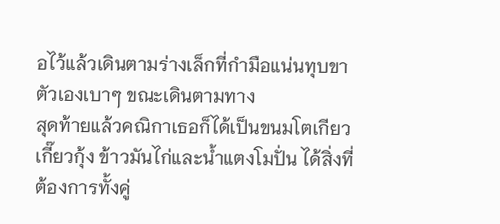อไว้แล้วเดินตามร่างเล็กที่กำมือแน่นทุบขาตัวเองเบาๆ ขณะเดินตามทาง
สุดท้ายแล้วคณิกาเธอก็ได้เป็นขนมโตเกียว เกี๊ยวกุ้ง ข้าวมันไก่และน้ำแตงโมปั่น ได้สิ่งที่ต้องการทั้งคู่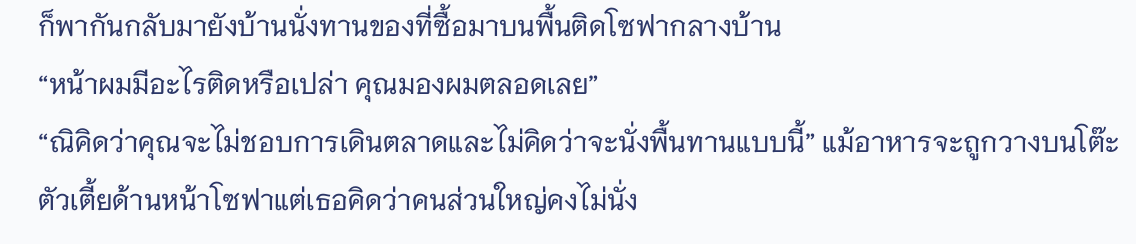ก็พากันกลับมายังบ้านนั่งทานของที่ซื้อมาบนพื้นติดโซฟากลางบ้าน
“หน้าผมมีอะไรติดหรือเปล่า คุณมองผมตลอดเลย”
“ณิคิดว่าคุณจะไม่ชอบการเดินตลาดและไม่คิดว่าจะนั่งพื้นทานแบบนี้” แม้อาหารจะถูกวางบนโต๊ะตัวเตี้ยด้านหน้าโซฟาแต่เธอคิดว่าคนส่วนใหญ่คงไม่นั่ง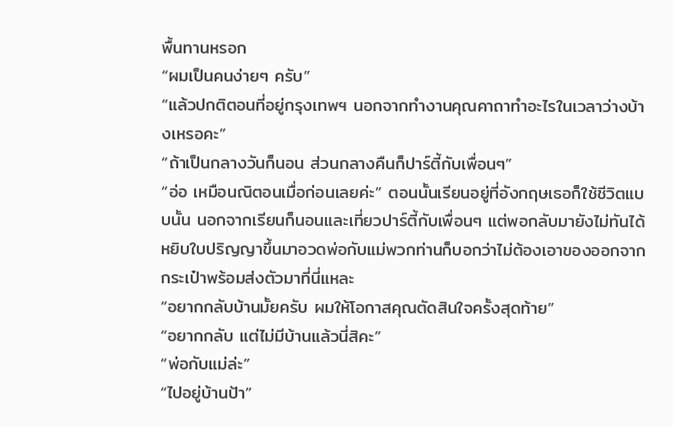พื้นทานหรอก
“ผมเป็นคนง่ายๆ ครับ”
“แล้วปกติตอนที่อยู่กรุงเทพฯ นอกจากทำงานคุณคาถาทำอะไรในเวลาว่างบ้างเหรอคะ”
“ถ้าเป็นกลางวันก็นอน ส่วนกลางคืนก็ปาร์ตี้กับเพื่อนๆ”
“อ่อ เหมือนณิตอนเมื่อก่อนเลยค่ะ” ตอนนั้นเรียนอยู่ที่อังกฤษเธอก็ใช้ชีวิตแบบนั้น นอกจากเรียนก็นอนและเที่ยวปาร์ตี้กับเพื่อนๆ แต่พอกลับมายังไม่ทันได้หยิบใบปริญญาขึ้นมาอวดพ่อกับแม่พวกท่านก็บอกว่าไม่ต้องเอาของออกจากกระเป๋าพร้อมส่งตัวมาที่นี่แหละ
“อยากกลับบ้านมั้ยครับ ผมให้โอกาสคุณตัดสินใจครั้งสุดท้าย”
“อยากกลับ แต่ไม่มีบ้านแล้วนี่สิคะ”
“พ่อกับแม่ล่ะ”
“ไปอยู่บ้านป้า”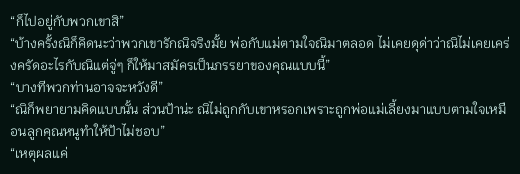“ก็ไปอยู่กับพวกเขาสิ”
“บ้างครั้งณิก็คิดนะว่าพวกเขารักณิจริงมั้ย พ่อกับแม่ตามใจณิมาตลอด ไม่เคยดุด่าว่าณิไม่เคยเคร่งครัดอะไรกับณิแต่จู่ๆ ก็ให้มาสมัครเป็นภรรยาของคุณแบบนี้”
“บางทีพวกท่านอาจจะหวังดี”
“ณิก็พยายามคิดแบบนั้น ส่วนป้าน่ะ ณิไม่ถูกกับเขาหรอกเพราะถูกพ่อแม่เลี้ยงมาแบบตามใจเหมือนลูกคุณหนูทำให้ป้าไม่ชอบ”
“เหตุผลแค่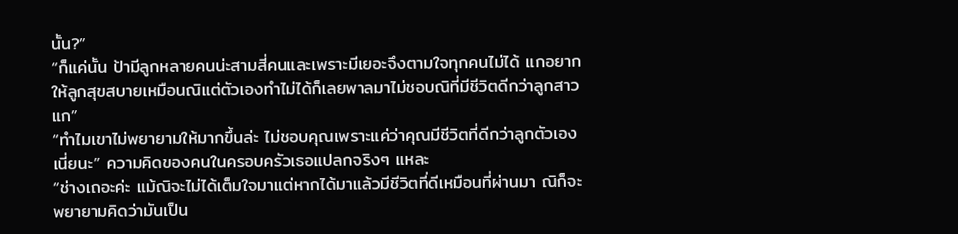นั้น?”
“ก็แค่นั้น ป้ามีลูกหลายคนน่ะสามสี่คนและเพราะมีเยอะจึงตามใจทุกคนไม่ได้ แกอยากให้ลูกสุขสบายเหมือนณิแต่ตัวเองทำไม่ได้ก็เลยพาลมาไม่ชอบณิที่มีชีวิตดีกว่าลูกสาวแก”
“ทำไมเขาไม่พยายามให้มากขึ้นล่ะ ไม่ชอบคุณเพราะแค่ว่าคุณมีชีวิตที่ดีกว่าลูกตัวเองเนี่ยนะ” ความคิดของคนในครอบครัวเธอแปลกจริงๆ แหละ
“ช่างเถอะค่ะ แม้ณิจะไม่ได้เต็มใจมาแต่หากได้มาแล้วมีชีวิตที่ดีเหมือนที่ผ่านมา ณิก็จะพยายามคิดว่ามันเป็น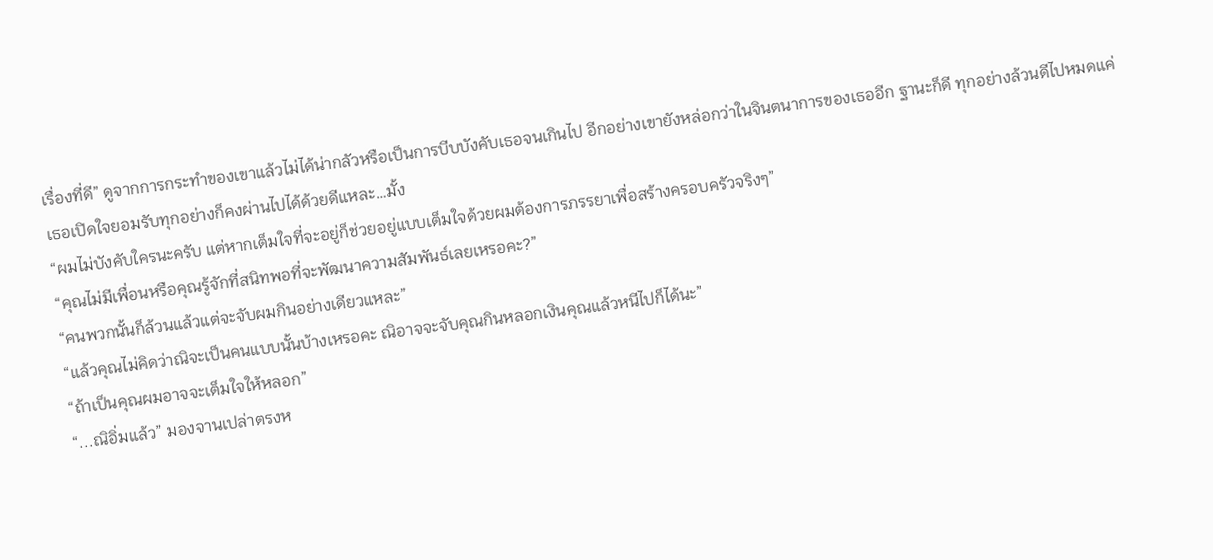เรื่องที่ดี” ดูจากการกระทำของเขาแล้วไม่ได้น่ากลัวหรือเป็นการบีบบังคับเธอจนเกินไป อีกอย่างเขายังหล่อกว่าในจินตนาการของเธออีก ฐานะก็ดี ทุกอย่างล้วนดีไปหมดแค่เธอเปิดใจยอมรับทุกอย่างก็คงผ่านไปได้ด้วยดีแหละ…มั้ง
“ผมไม่บังคับใครนะครับ แต่หากเต็มใจที่จะอยู่ก็ช่วยอยู่แบบเต็มใจด้วยผมต้องการภรรยาเพื่อสร้างครอบครัวจริงๆ”
“คุณไม่มีเพื่อนหรือคุณรู้จักที่สนิทพอที่จะพัฒนาความสัมพันธ์เลยเหรอคะ?”
“คนพวกนั้นก็ล้วนแล้วแต่จะจับผมกินอย่างเดียวแหละ”
“แล้วคุณไม่คิดว่าณิจะเป็นคนแบบนั้นบ้างเหรอคะ ณิอาจจะจับคุณกินหลอกเงินคุณแล้วหนีไปก็ได้นะ”
“ถ้าเป็นคุณผมอาจจะเต็มใจให้หลอก”
“...ณิอิ่มแล้ว” มองจานเปล่าตรงห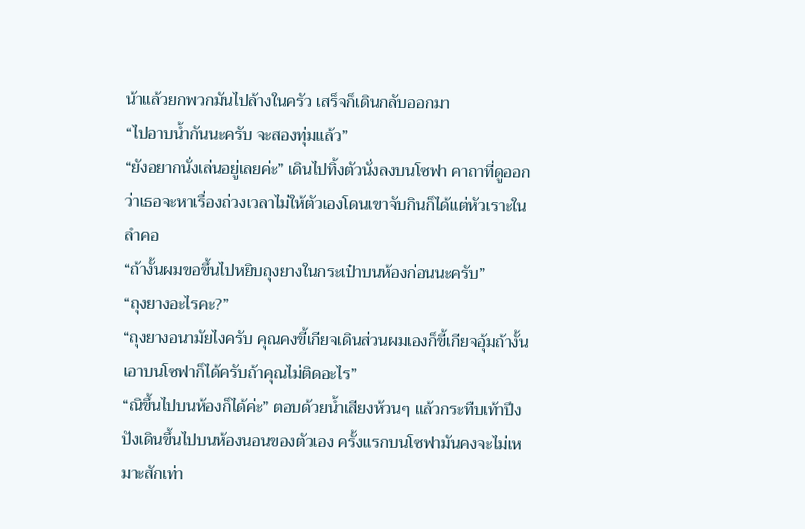น้าแล้วยกพวกมันไปล้างในครัว เสร็จก็เดินกลับออกมา
“ไปอาบน้ำกันนะครับ จะสองทุ่มแล้ว”
“ยังอยากนั่งเล่นอยู่เลยค่ะ” เดินไปทิ้งตัวนั่งลงบนโซฟา คาถาที่ดูออกว่าเธอจะหาเรื่องถ่วงเวลาไม่ให้ตัวเองโดนเขาจับกินก็ได้แต่หัวเราะในลำคอ
“ถ้างั้นผมขอขึ้นไปหยิบถุงยางในกระเป๋าบนห้องก่อนนะครับ”
“ถุงยางอะไรคะ?”
“ถุงยางอนามัยไงครับ คุณคงขี้เกียจเดินส่วนผมเองก็ขี้เกียจอุ้มถ้างั้นเอาบนโซฟาก็ได้ครับถ้าคุณไม่ติดอะไร”
“ณิขึ้นไปบนห้องก็ได้ค่ะ” ตอบด้วยน้ำเสียงห้วนๆ แล้วกระทืบเท้าปึงปังเดินขึ้นไปบนห้องนอนของตัวเอง ครั้งแรกบนโซฟามันคงจะไม่เหมาะสักเท่า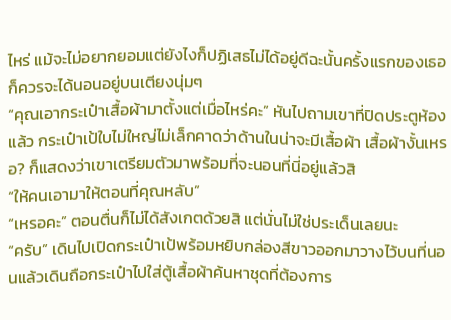ไหร่ แม้จะไม่อยากยอมแต่ยังไงก็ปฏิเสธไม่ได้อยู่ดีฉะนั้นครั้งแรกของเธอก็ควรจะได้นอนอยู่บนเตียงนุ่มๆ
“คุณเอากระเป๋าเสื้อผ้ามาตั้งแต่เมื่อไหร่คะ” หันไปถามเขาที่ปิดประตูห้องแล้ว กระเป๋าเป้ใบไม่ใหญ่ไม่เล็กคาดว่าด้านในน่าจะมีเสื้อผ้า เสื้อผ้างั้นเหรอ? ก็แสดงว่าเขาเตรียมตัวมาพร้อมที่จะนอนที่นี่อยู่แล้วสิ
“ให้คนเอามาให้ตอนที่คุณหลับ”
“เหรอคะ” ตอนตื่นก็ไม่ได้สังเกตด้วยสิ แต่นั่นไม่ใช่ประเด็นเลยนะ
“ครับ” เดินไปเปิดกระเป๋าเป้พร้อมหยิบกล่องสีขาวออกมาวางไว้บนที่นอนแล้วเดินถือกระเป๋าไปใส่ตู้เสื้อผ้าค้นหาชุดที่ต้องการ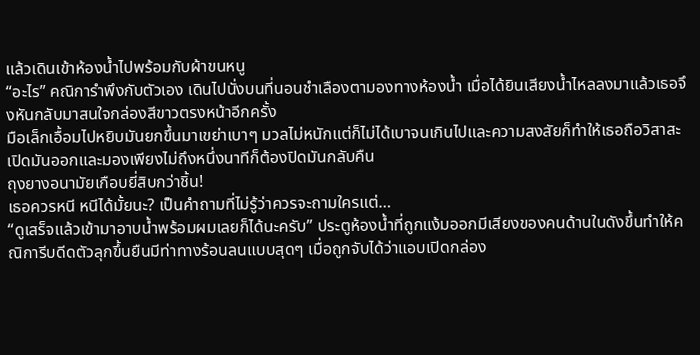แล้วเดินเข้าห้องน้ำไปพร้อมกับผ้าขนหนู
“อะไร” คณิการำพึงกับตัวเอง เดินไปนั่งบนที่นอนชำเลืองตามองทางห้องน้ำ เมื่อได้ยินเสียงน้ำไหลลงมาแล้วเธอจึงหันกลับมาสนใจกล่องสีขาวตรงหน้าอีกครั้ง
มือเล็กเอื้อมไปหยิบมันยกขึ้นมาเขย่าเบาๆ มวลไม่หนักแต่ก็ไม่ได้เบาจนเกินไปและความสงสัยก็ทำให้เธอถือวิสาสะเปิดมันออกและมองเพียงไม่ถึงหนึ่งนาทีก็ต้องปิดมันกลับคืน
ถุงยางอนามัยเกือบยี่สิบกว่าชิ้น!
เธอควรหนี หนีได้มั้ยนะ? เป็นคำถามที่ไม่รู้ว่าควรจะถามใครแต่…
“ดูเสร็จแล้วเข้ามาอาบน้ำพร้อมผมเลยก็ได้นะครับ” ประตูห้องน้ำที่ถูกแง้มออกมีเสียงของคนด้านในดังขึ้นทำให้คณิการีบดีดตัวลุกขึ้นยืนมีท่าทางร้อนลนแบบสุดๆ เมื่อถูกจับได้ว่าแอบเปิดกล่อง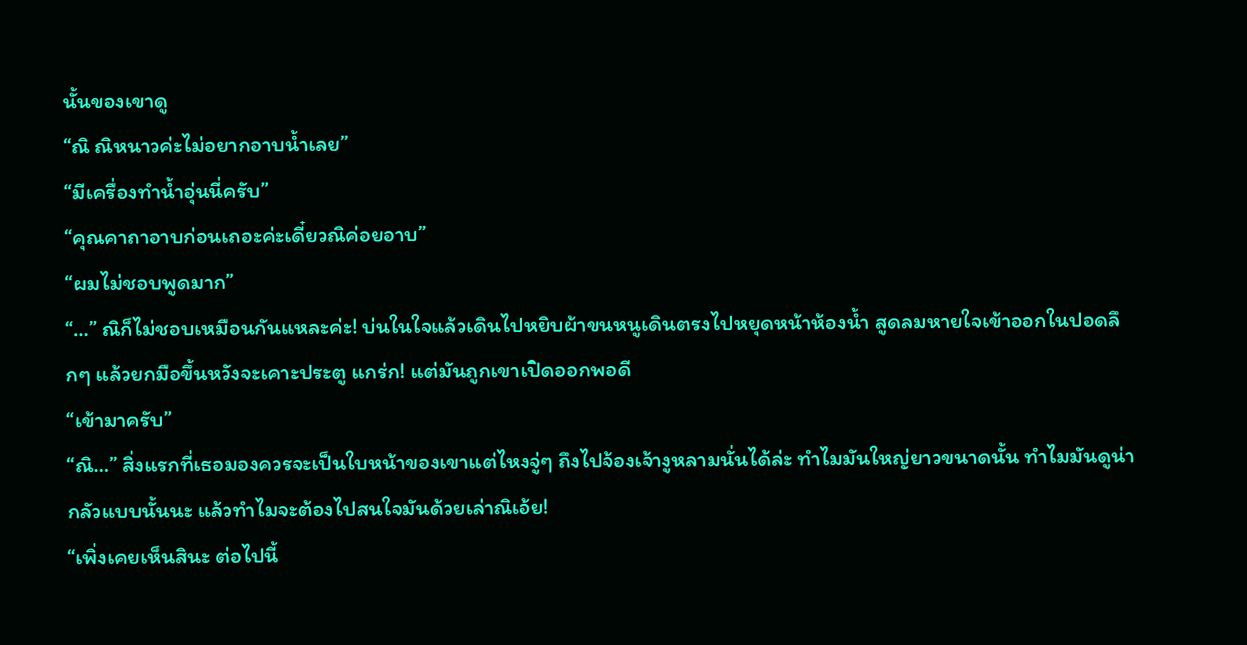นั้นของเขาดู
“ณิ ณิหนาวค่ะไม่อยากอาบน้ำเลย”
“มีเครื่องทำน้ำอุ่นนี่ครับ”
“คุณคาถาอาบก่อนเถอะค่ะเดี๋ยวณิค่อยอาบ”
“ผมไม่ชอบพูดมาก”
“…” ณิก็ไม่ชอบเหมือนกันแหละค่ะ! บ่นในใจแล้วเดินไปหยิบผ้าขนหนูเดินตรงไปหยุดหน้าห้องน้ำ สูดลมหายใจเข้าออกในปอดลึกๆ แล้วยกมือขึ้นหวังจะเคาะประตู แกร่ก! แต่มันถูกเขาเปิดออกพอดี
“เข้ามาครับ”
“ณิ…” สิ่งแรกที่เธอมองควรจะเป็นใบหน้าของเขาแต่ไหงจู่ๆ ถึงไปจ้องเจ้างูหลามนั่นได้ล่ะ ทำไมมันใหญ่ยาวขนาดนั้น ทำไมมันดูน่ากลัวแบบนั้นนะ แล้วทำไมจะต้องไปสนใจมันด้วยเล่าณิเอ้ย!
“เพิ่งเคยเห็นสินะ ต่อไปนี้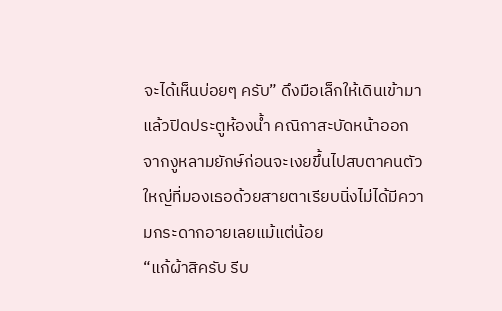จะได้เห็นบ่อยๆ ครับ” ดึงมือเล็กให้เดินเข้ามาแล้วปิดประตูห้องน้ำ คณิกาสะบัดหน้าออกจากงูหลามยักษ์ก่อนจะเงยขึ้นไปสบตาคนตัวใหญ่ที่มองเธอด้วยสายตาเรียบนิ่งไม่ได้มีความกระดากอายเลยแม้แต่น้อย
“แก้ผ้าสิครับ รีบ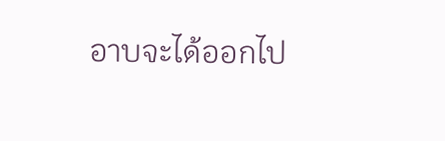อาบจะได้ออกไป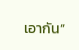เอากัน”